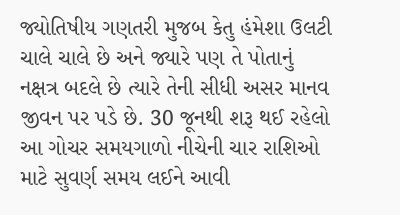જ્યોતિષીય ગણતરી મુજબ કેતુ હંમેશા ઉલટી ચાલે ચાલે છે અને જ્યારે પણ તે પોતાનું નક્ષત્ર બદલે છે ત્યારે તેની સીધી અસર માનવ જીવન પર પડે છે. 30 જૂનથી શરૂ થઈ રહેલો આ ગોચર સમયગાળો નીચેની ચાર રાશિઓ માટે સુવર્ણ સમય લઈને આવી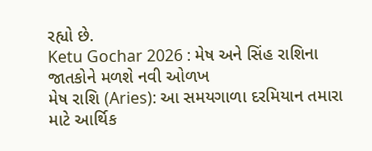રહ્યો છે.
Ketu Gochar 2026 : મેષ અને સિંહ રાશિના જાતકોને મળશે નવી ઓળખ
મેષ રાશિ (Aries): આ સમયગાળા દરમિયાન તમારા માટે આર્થિક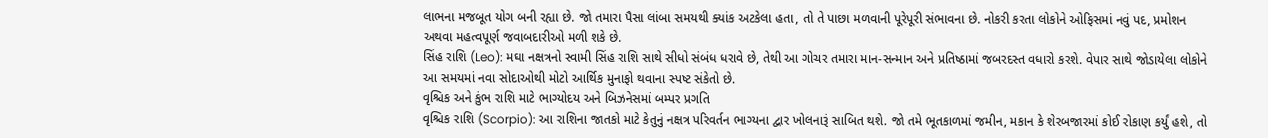લાભના મજબૂત યોગ બની રહ્યા છે. જો તમારા પૈસા લાંબા સમયથી ક્યાંક અટકેલા હતા, તો તે પાછા મળવાની પૂરેપૂરી સંભાવના છે. નોકરી કરતા લોકોને ઓફિસમાં નવું પદ, પ્રમોશન અથવા મહત્વપૂર્ણ જવાબદારીઓ મળી શકે છે.
સિંહ રાશિ (Leo): મઘા નક્ષત્રનો સ્વામી સિંહ રાશિ સાથે સીધો સંબંધ ધરાવે છે, તેથી આ ગોચર તમારા માન-સન્માન અને પ્રતિષ્ઠામાં જબરદસ્ત વધારો કરશે. વેપાર સાથે જોડાયેલા લોકોને આ સમયમાં નવા સોદાઓથી મોટો આર્થિક મુનાફો થવાના સ્પષ્ટ સંકેતો છે.
વૃશ્ચિક અને કુંભ રાશિ માટે ભાગ્યોદય અને બિઝનેસમાં બમ્પર પ્રગતિ
વૃશ્ચિક રાશિ (Scorpio): આ રાશિના જાતકો માટે કેતુનું નક્ષત્ર પરિવર્તન ભાગ્યના દ્વાર ખોલનારૂં સાબિત થશે. જો તમે ભૂતકાળમાં જમીન, મકાન કે શેરબજારમાં કોઈ રોકાણ કર્યું હશે, તો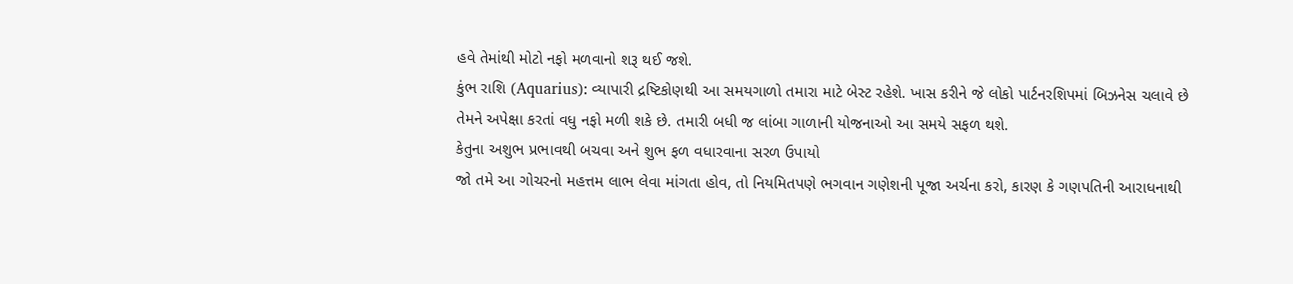હવે તેમાંથી મોટો નફો મળવાનો શરૂ થઈ જશે.
કુંભ રાશિ (Aquarius): વ્યાપારી દ્રષ્ટિકોણથી આ સમયગાળો તમારા માટે બેસ્ટ રહેશે. ખાસ કરીને જે લોકો પાર્ટનરશિપમાં બિઝનેસ ચલાવે છે તેમને અપેક્ષા કરતાં વધુ નફો મળી શકે છે. તમારી બધી જ લાંબા ગાળાની યોજનાઓ આ સમયે સફળ થશે.
કેતુના અશુભ પ્રભાવથી બચવા અને શુભ ફળ વધારવાના સરળ ઉપાયો
જો તમે આ ગોચરનો મહત્તમ લાભ લેવા માંગતા હોવ, તો નિયમિતપણે ભગવાન ગણેશની પૂજા અર્ચના કરો, કારણ કે ગણપતિની આરાધનાથી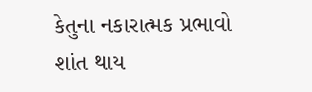કેતુના નકારાત્મક પ્રભાવો શાંત થાય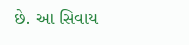છે. આ સિવાય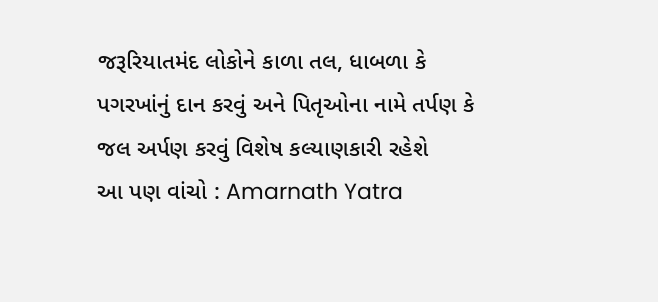જરૂરિયાતમંદ લોકોને કાળા તલ, ધાબળા કે પગરખાંનું દાન કરવું અને પિતૃઓના નામે તર્પણ કે જલ અર્પણ કરવું વિશેષ કલ્યાણકારી રહેશે
આ પણ વાંચો : Amarnath Yatra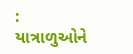: યાત્રાળુઓને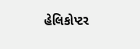હેલિકોપ્ટર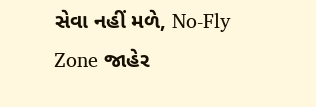સેવા નહીં મળે, No-Fly Zone જાહેર